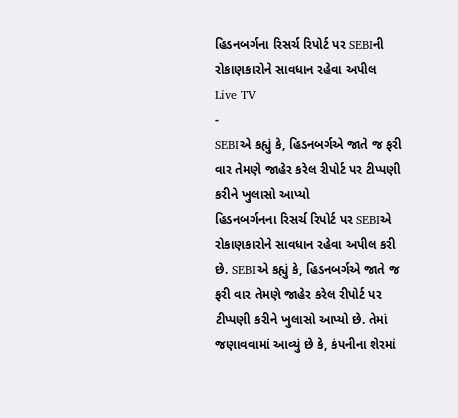હિડનબર્ગના રિસર્ચ રિપોર્ટ પર SEBIની રોકાણકારોને સાવધાન રહેવા અપીલ
Live TV
-
SEBIએ કહ્યું કે, હિડનબર્ગએ જાતે જ ફરી વાર તેમણે જાહેર કરેલ રીપોર્ટ પર ટીપ્પણી કરીને ખુલાસો આપ્યો
હિડનબર્ગનના રિસર્ચ રિપોર્ટ પર SEBIએ રોકાણકારોને સાવધાન રહેવા અપીલ કરી છે. SEBIએ કહ્યું કે, હિડનબર્ગએ જાતે જ ફરી વાર તેમણે જાહેર કરેલ રીપોર્ટ પર ટીપ્પણી કરીને ખુલાસો આપ્યો છે. તેમાં જણાવવામાં આવ્યું છે કે, કંપનીના શેરમાં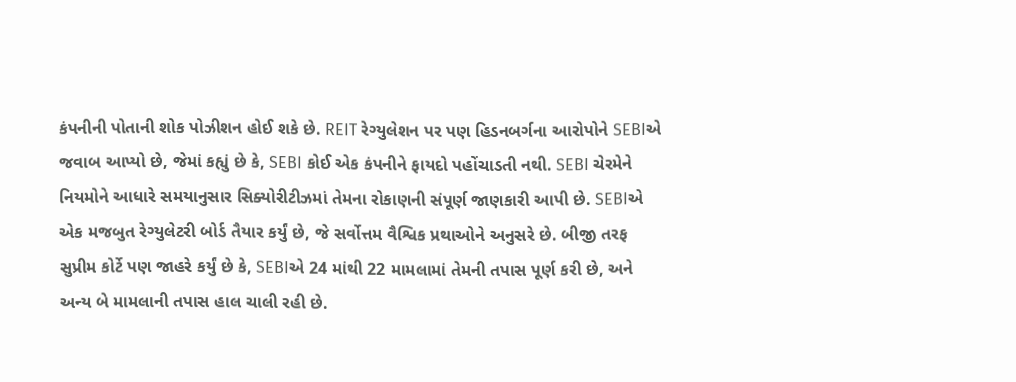કંપનીની પોતાની શોક પોઝીશન હોઈ શકે છે. REIT રેગ્યુલેશન પર પણ હિડનબર્ગના આરોપોને SEBIએ જવાબ આપ્યો છે, જેમાં કહ્યું છે કે, SEBI કોઈ એક કંપનીને ફાયદો પહોંચાડતી નથી. SEBI ચેરમેને નિયમોને આધારે સમયાનુસાર સિક્યોરીટીઝમાં તેમના રોકાણની સંપૂર્ણ જાણકારી આપી છે. SEBIએ એક મજબુત રેગ્યુલેટરી બોર્ડ તૈયાર કર્યું છે, જે સર્વોત્તમ વૈશ્વિક પ્રથાઓને અનુસરે છે. બીજી તરફ સુપ્રીમ કોર્ટે પણ જાહરે કર્યું છે કે, SEBIએ 24 માંથી 22 મામલામાં તેમની તપાસ પૂર્ણ કરી છે, અને અન્ય બે મામલાની તપાસ હાલ ચાલી રહી છે.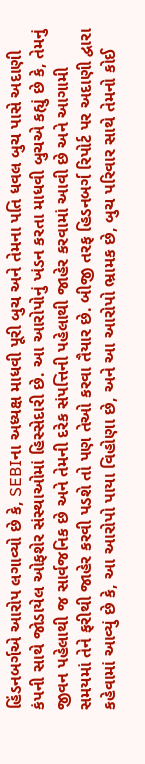હિંડનબર્ગએ આરોપ લગાવ્યો છે કે, SEBIના અધ્યક્ષ માધવી પૂરી બુચ અને તેમના પતિ ધવલ બુચ પાસે અદાણી કંપની સાથે જોડાયેલ ઓફશેર સંસ્થાઓમાં હિસ્સેદારી છે. આ આરોપોનું ખંડન કરતા માધવી બુચએ કહ્યું છે કે, તેમનું જીવન પહેલાથી જ સાર્વજનિક છે અને તેમની દરેક સંપત્તિની પહેલાથી જાહેર કરવામાં આવી છે અને આગામી સમયમાં તેને ફરીથી જાહેર કરવી પડશે તો પણ તેઓ કરવા તૈયાર છે. બીજી તરફ હિડનબર્ગ રિપોર્ટ પર અદાણી દ્વારા કહેવામાં આવ્યું છે કે, આ આરોપો પાયા વિહોણા છે, અને આ આરોપો ભ્રામક છે, બુચ પરિવાર સાથે તેમનો કોઈ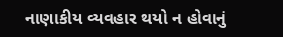નાણાકીય વ્યવહાર થયો ન હોવાનું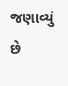જણાવ્યું છે